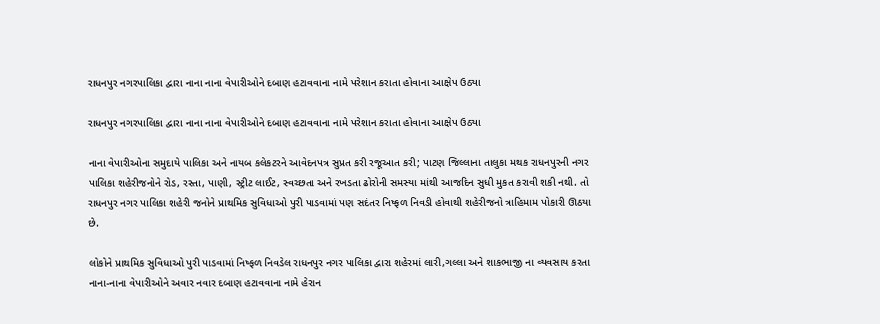રાધનપુર નગરપાલિકા દ્વારા નાના નાના વેપારીઓને દબાણ હટાવવાના નામે પરેશાન કરાતા હોવાના આક્ષેપ ઉઠ્યા

રાધનપુર નગરપાલિકા દ્વારા નાના નાના વેપારીઓને દબાણ હટાવવાના નામે પરેશાન કરાતા હોવાના આક્ષેપ ઉઠ્યા

નાના વેપારીઓના સમુદાયે પાલિકા અને નાયબ કલેકટરને આવેદનપત્ર સુપ્રત કરી રજૂઆત કરી; પાટણ જિલ્લાના તાલુકા મથક રાધનપુરની નગર પાલિકા શહેરીજનોને રોડ, રસ્તા, પાણી, સ્ટ્રીટ લાઈટ, સ્વચ્છતા અને રખડતા ઢોરોની સમસ્યા માંથી આજદિન સુધી મુકત કરાવી શકી નથી. તો રાધનપુર નગર પાલિકા શહેરી જનોને પ્રાથમિક સુવિધાઓ પુરી પાડવામાં પણ સદંતર નિષ્ફળ નિવડી હોવાથી શહેરીજનો ત્રાહિમામ પોકારી ઊઠયા છે.

લોકોને પ્રાથમિક સુવિધાઓ પુરી પાડવામાં નિષ્ફળ નિવડેલ રાધનપુર નગર પાલિકા દ્વારા શહેરમાં લારી,ગલ્લા અને શાકભાજી ના વ્યવસાય કરતા નાના-નાના વેપારીઓને અવાર નવાર દબાણ હટાવવાના નામે હેરાન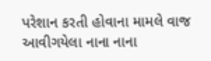પરેશાન કરતી હોવાના મામલે વાજ આવીગયેલા નાના નાના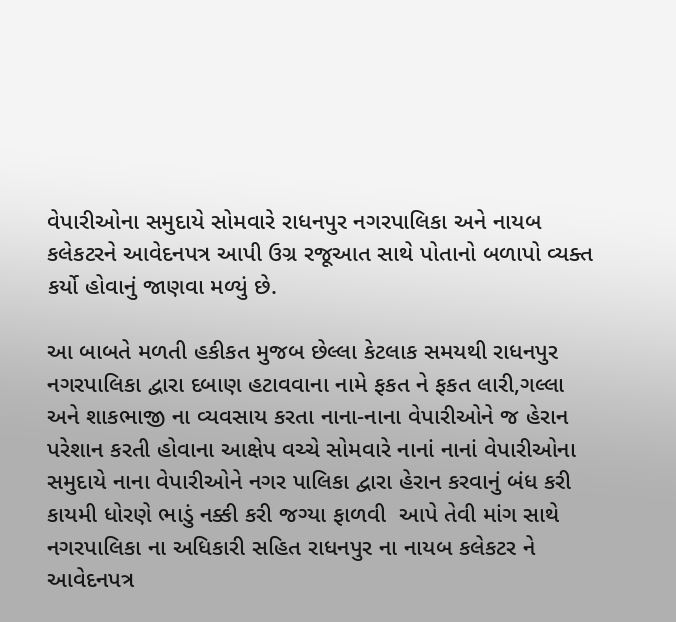વેપારીઓના સમુદાયે સોમવારે રાધનપુર નગરપાલિકા અને નાયબ કલેકટરને આવેદનપત્ર આપી ઉગ્ર રજૂઆત સાથે પોતાનો બળાપો વ્યક્ત કર્યો હોવાનું જાણવા મળ્યું છે.

આ બાબતે મળતી હકીકત મુજબ છેલ્લા કેટલાક સમયથી રાધનપુર નગરપાલિકા દ્વારા દબાણ હટાવવાના નામે ફકત ને ફકત લારી,ગલ્લા અને શાકભાજી ના વ્યવસાય કરતા નાના-નાના વેપારીઓને જ હેરાન પરેશાન કરતી હોવાના આક્ષેપ વચ્ચે સોમવારે નાનાં નાનાં વેપારીઓના સમુદાયે નાના વેપારીઓને નગર પાલિકા દ્વારા હેરાન કરવાનું બંધ કરી કાયમી ધોરણે ભાડું નક્કી કરી જગ્યા ફાળવી  આપે તેવી માંગ સાથે નગરપાલિકા ના અધિકારી સહિત રાધનપુર ના નાયબ કલેકટર ને આવેદનપત્ર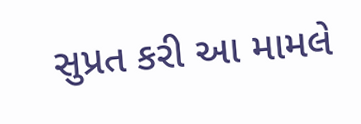સુપ્રત કરી આ મામલે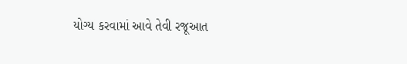યોગ્ય કરવામાં આવે તેવી રજૂઆત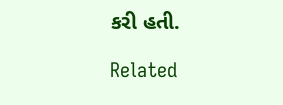કરી હતી.

Related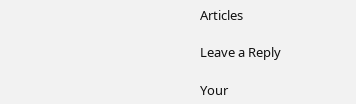Articles

Leave a Reply

Your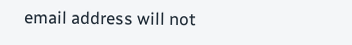email address will not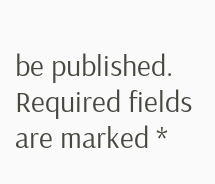be published. Required fields are marked *